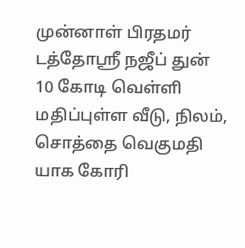முன்னாள் பிரதமர் டத்தோஸ்ரீ நஜீப் துன் 10 கோடி வெள்ளி மதிப்புள்ள வீடு, நிலம், சொத்தை வெகுமதி யாக கோரி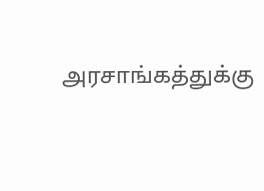அரசாங்கத்துக்கு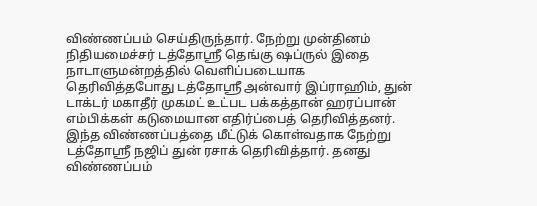விண்ணப்பம் செய்திருந்தார். நேற்று முன்தினம் நிதியமைச்சர் டத்தோஸ்ரீ தெங்கு ஷப்ருல் இதை நாடாளுமன்றத்தில் வெளிப்படையாக தெரிவித்தபோது டத்தோஸ்ரீ அன்வார் இப்ராஹிம், துன் டாக்டர் மகாதீர் முகமட் உட்பட பக்கத்தான் ஹரப்பான் எம்பிக்கள் கடுமையான எதிர்ப்பைத் தெரிவித்தனர். இந்த விண்ணப்பத்தை மீட்டுக் கொள்வதாக நேற்று டத்தோஸ்ரீ நஜிப் துன் ரசாக் தெரிவித்தார். தனது விண்ணப்பம்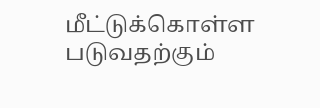மீட்டுக்கொள்ள படுவதற்கும்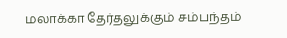மலாக்கா தேர்தலுக்கும் சம்பந்தம்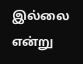இல்லை என்று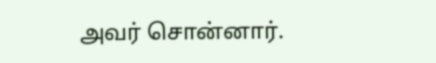அவர் சொன்னார்.